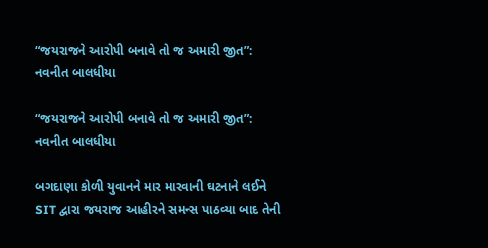“જયરાજને આરોપી બનાવે તો જ અમારી જીત”: નવનીત બાલધીયા

“જયરાજને આરોપી બનાવે તો જ અમારી જીત”: નવનીત બાલધીયા

બગદાણા કોળી યુવાનને માર મારવાની ઘટનાને લઈને SIT દ્વારા જયરાજ આહીરને સમન્સ પાઠવ્યા બાદ તેની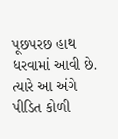પૂછપરછ હાથ ધરવામાં આવી છે. ત્યારે આ અંગે પીડિત કોળી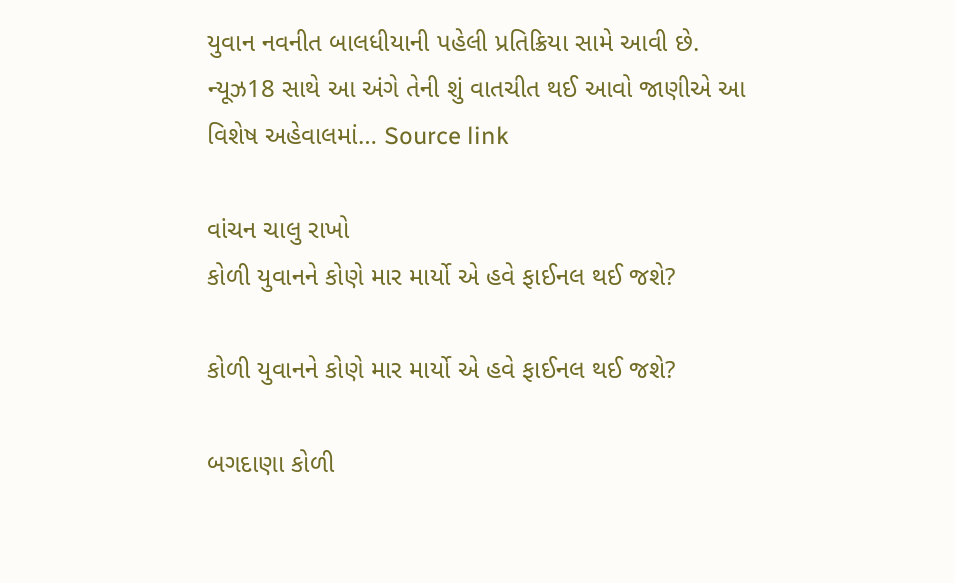યુવાન નવનીત બાલધીયાની પહેલી પ્રતિક્રિયા સામે આવી છે. ન્યૂઝ18 સાથે આ અંગે તેની શું વાતચીત થઈ આવો જાણીએ આ વિશેષ અહેવાલમાં… Source link

વાંચન ચાલુ રાખો
કોળી યુવાનને કોણે માર માર્યો એ હવે ફાઈનલ થઈ જશે?

કોળી યુવાનને કોણે માર માર્યો એ હવે ફાઈનલ થઈ જશે?

બગદાણા કોળી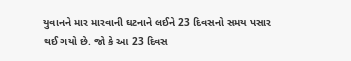યુવાનને માર મારવાની ઘટનાને લઈને 23 દિવસનો સમય પસાર થઈ ગયો છે. જો કે આ 23 દિવસ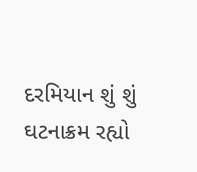દરમિયાન શું શું ઘટનાક્રમ રહ્યો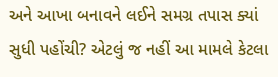અને આખા બનાવને લઈને સમગ્ર તપાસ ક્યાં સુધી પહોંચી? એટલું જ નહીં આ મામલે કેટલા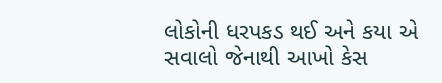લોકોની ધરપકડ થઈ અને કયા એ સવાલો જેનાથી આખો કેસ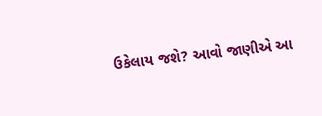ઉકેલાય જશે? આવો જાણીએ આ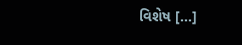વિશેષ […]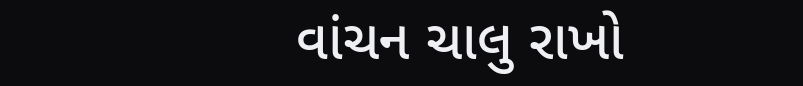વાંચન ચાલુ રાખો